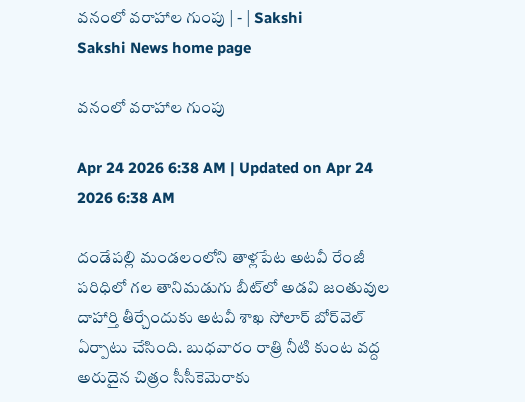వనంలో వరాహాల గుంపు | - | Sakshi
Sakshi News home page

వనంలో వరాహాల గుంపు

Apr 24 2026 6:38 AM | Updated on Apr 24 2026 6:38 AM

దండేపల్లి మండలంలోని తాళ్లపేట అటవీ రేంజీ పరిధిలో గల తానిమడుగు బీట్‌లో అడవి జంతువుల దాహార్తి తీర్చేందుకు అటవీ శాఖ సోలార్‌ బోర్‌వెల్‌ ఏర్పాటు చేసింది. బుధవారం రాత్రి నీటి కుంట వద్ద అరుదైన చిత్రం సీసీకెమెరాకు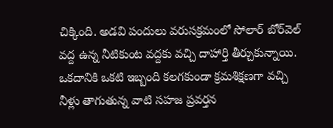చిక్కింది. అడవి పందులు వరుసక్రమంలో సోలార్‌ బోర్‌వెల్‌ వద్ద ఉన్న నీటికుంట వద్దకు వచ్చి దాహార్తి తీర్చుకున్నాయి. ఒకదానికి ఒకటి ఇబ్బంది కలగకుండా క్రమశిక్షణగా వచ్చి నీళ్లు తాగుతున్న వాటి సహజ ప్రవర్తన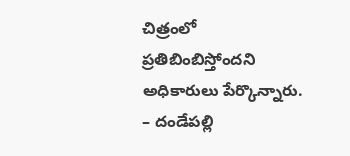చిత్రంలో ప్రతిబింబిస్తోందని అధికారులు పేర్కొన్నారు. – దండేపల్లి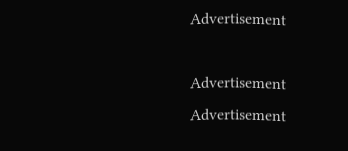Advertisement

Advertisement
Advertisement